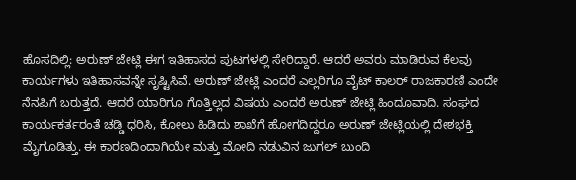ಹೊಸದಿಲ್ಲಿ: ಅರುಣ್ ಜೇಟ್ಲಿ ಈಗ ಇತಿಹಾಸದ ಪುಟಗಳಲ್ಲಿ ಸೇರಿದ್ದಾರೆ. ಆದರೆ ಅವರು ಮಾಡಿರುವ ಕೆಲವು ಕಾರ್ಯಗಳು ಇತಿಹಾಸವನ್ನೇ ಸೃಷ್ಟಿಸಿವೆ. ಅರುಣ್ ಜೇಟ್ಲಿ ಎಂದರೆ ಎಲ್ಲರಿಗೂ ವೈಟ್ ಕಾಲರ್ ರಾಜಕಾರಣಿ ಎಂದೇ ನೆನಪಿಗೆ ಬರುತ್ತದೆ. ಆದರೆ ಯಾರಿಗೂ ಗೊತ್ತಿಲ್ಲದ ವಿಷಯ ಎಂದರೆ ಅರುಣ್ ಜೇಟ್ಲಿ ಹಿಂದೂವಾದಿ. ಸಂಘದ ಕಾರ್ಯಕರ್ತರಂತೆ ಚಡ್ಡಿ ಧರಿಸಿ, ಕೋಲು ಹಿಡಿದು ಶಾಖೆಗೆ ಹೋಗದಿದ್ದರೂ ಅರುಣ್ ಜೇಟ್ಲಿಯಲ್ಲಿ ದೇಶಭಕ್ತಿ ಮೈಗೂಡಿತ್ತು. ಈ ಕಾರಣದಿಂದಾಗಿಯೇ ಮತ್ತು ಮೋದಿ ನಡುವಿನ ಜುಗಲ್ ಬುಂದಿ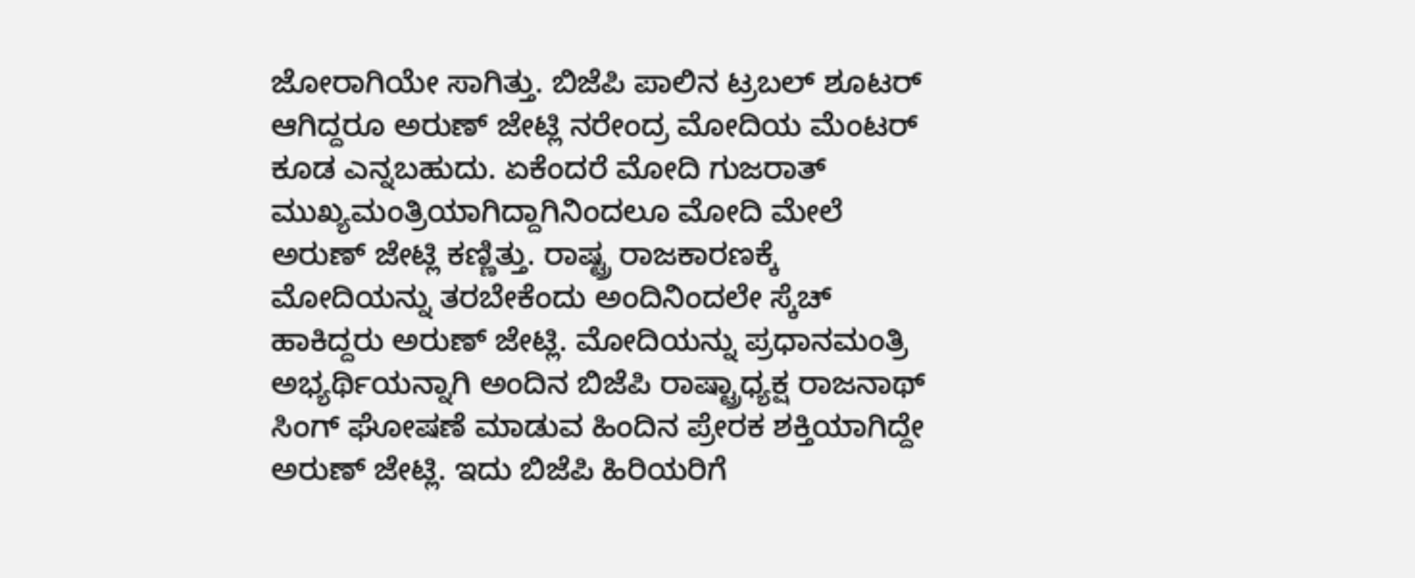ಜೋರಾಗಿಯೇ ಸಾಗಿತ್ತು. ಬಿಜೆಪಿ ಪಾಲಿನ ಟ್ರಬಲ್ ಶೂಟರ್ ಆಗಿದ್ದರೂ ಅರುಣ್ ಜೇಟ್ಲಿ ನರೇಂದ್ರ ಮೋದಿಯ ಮೆಂಟರ್ ಕೂಡ ಎನ್ನಬಹುದು. ಏಕೆಂದರೆ ಮೋದಿ ಗುಜರಾತ್ ಮುಖ್ಯಮಂತ್ರಿಯಾಗಿದ್ದಾಗಿನಿಂದಲೂ ಮೋದಿ ಮೇಲೆ ಅರುಣ್ ಜೇಟ್ಲಿ ಕಣ್ಣಿತ್ತು. ರಾಷ್ಟ್ರ ರಾಜಕಾರಣಕ್ಕೆ ಮೋದಿಯನ್ನು ತರಬೇಕೆಂದು ಅಂದಿನಿಂದಲೇ ಸ್ಕೆಚ್ ಹಾಕಿದ್ದರು ಅರುಣ್ ಜೇಟ್ಲಿ. ಮೋದಿಯನ್ನು ಪ್ರಧಾನಮಂತ್ರಿ ಅಭ್ಯರ್ಥಿಯನ್ನಾಗಿ ಅಂದಿನ ಬಿಜೆಪಿ ರಾಷ್ಟ್ರಾಧ್ಯಕ್ಷ ರಾಜನಾಥ್ ಸಿಂಗ್ ಘೋಷಣೆ ಮಾಡುವ ಹಿಂದಿನ ಪ್ರೇರಕ ಶಕ್ತಿಯಾಗಿದ್ದೇ ಅರುಣ್ ಜೇಟ್ಲಿ. ಇದು ಬಿಜೆಪಿ ಹಿರಿಯರಿಗೆ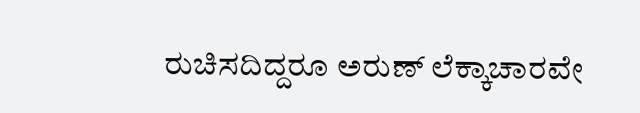ರುಚಿಸದಿದ್ದರೂ ಅರುಣ್ ಲೆಕ್ಕಾಚಾರವೇ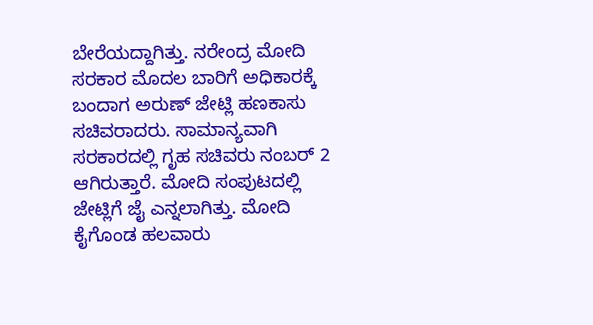ಬೇರೆಯದ್ದಾಗಿತ್ತು. ನರೇಂದ್ರ ಮೋದಿ ಸರಕಾರ ಮೊದಲ ಬಾರಿಗೆ ಅಧಿಕಾರಕ್ಕೆ ಬಂದಾಗ ಅರುಣ್ ಜೇಟ್ಲಿ ಹಣಕಾಸು ಸಚಿವರಾದರು. ಸಾಮಾನ್ಯವಾಗಿ ಸರಕಾರದಲ್ಲಿ ಗೃಹ ಸಚಿವರು ನಂಬರ್ 2 ಆಗಿರುತ್ತಾರೆ. ಮೋದಿ ಸಂಪುಟದಲ್ಲಿ ಜೇಟ್ಲಿಗೆ ಜೈ ಎನ್ನಲಾಗಿತ್ತು. ಮೋದಿ ಕೈಗೊಂಡ ಹಲವಾರು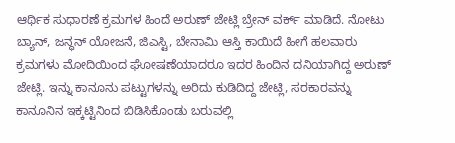ಆರ್ಥಿಕ ಸುಧಾರಣೆ ಕ್ರಮಗಳ ಹಿಂದೆ ಅರುಣ್ ಜೇಟ್ಲಿ ಬ್ರೇನ್ ವರ್ಕ್ ಮಾಡಿದೆ. ನೋಟು ಬ್ಯಾನ್, ಜನ್ಧನ್ ಯೋಜನೆ, ಜಿಎಸ್ಟಿ, ಬೇನಾಮಿ ಆಸ್ತಿ ಕಾಯಿದೆ ಹೀಗೆ ಹಲವಾರು ಕ್ರಮಗಳು ಮೋದಿಯಿಂದ ಘೋಷಣೆಯಾದರೂ ಇದರ ಹಿಂದಿನ ದನಿಯಾಗಿದ್ದ ಅರುಣ್ ಜೇಟ್ಲಿ. ಇನ್ನು ಕಾನೂನು ಪಟ್ಟುಗಳನ್ನು ಅರಿದು ಕುಡಿದಿದ್ದ ಜೇಟ್ಲಿ, ಸರಕಾರವನ್ನು ಕಾನೂನಿನ ಇಕ್ಕಟ್ಟಿನಿಂದ ಬಿಡಿಸಿಕೊಂಡು ಬರುವಲ್ಲಿ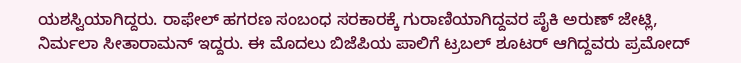ಯಶಸ್ವಿಯಾಗಿದ್ದರು. ರಾಫೇಲ್ ಹಗರಣ ಸಂಬಂಧ ಸರಕಾರಕ್ಕೆ ಗುರಾಣಿಯಾಗಿದ್ದವರ ಪೈಕಿ ಅರುಣ್ ಜೇಟ್ಲಿ, ನಿರ್ಮಲಾ ಸೀತಾರಾಮನ್ ಇದ್ದರು. ಈ ಮೊದಲು ಬಿಜೆಪಿಯ ಪಾಲಿಗೆ ಟ್ರಬಲ್ ಶೂಟರ್ ಆಗಿದ್ದವರು ಪ್ರಮೋದ್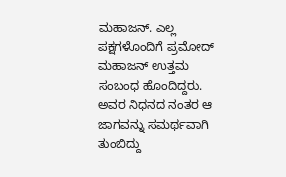ಮಹಾಜನ್. ಎಲ್ಲ ಪಕ್ಷಗಳೊಂದಿಗೆ ಪ್ರಮೋದ್ ಮಹಾಜನ್ ಉತ್ತಮ ಸಂಬಂಧ ಹೊಂದಿದ್ದರು. ಅವರ ನಿಧನದ ನಂತರ ಆ ಜಾಗವನ್ನು ಸಮರ್ಥವಾಗಿ ತುಂಬಿದ್ದು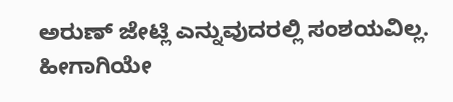ಅರುಣ್ ಜೇಟ್ಲಿ ಎನ್ನುವುದರಲ್ಲಿ ಸಂಶಯವಿಲ್ಲ. ಹೀಗಾಗಿಯೇ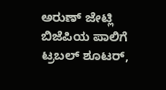ಅರುಣ್ ಜೇಟ್ಲಿ ಬಿಜೆಪಿಯ ಪಾಲಿಗೆ ಟ್ರಬಲ್ ಶೂಟರ್,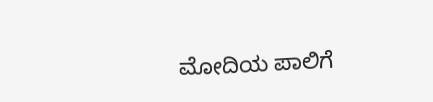ಮೋದಿಯ ಪಾಲಿಗೆ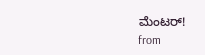ಮೆಂಟರ್!
from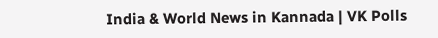India & World News in Kannada | VK Polls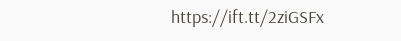https://ift.tt/2ziGSFx